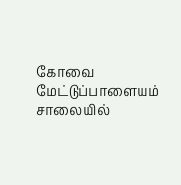கோவை மேட்டுப்பாளையம் சாலையில்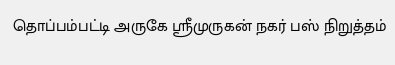தொப்பம்பட்டி அருகே ஸ்ரீமுருகன் நகர் பஸ் நிறுத்தம்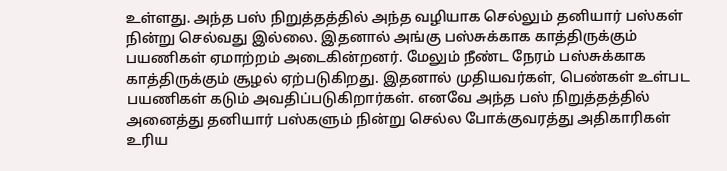உள்ளது. அந்த பஸ் நிறுத்தத்தில் அந்த வழியாக செல்லும் தனியார் பஸ்கள் நின்று செல்வது இல்லை. இதனால் அங்கு பஸ்சுக்காக காத்திருக்கும் பயணிகள் ஏமாற்றம் அடைகின்றனர். மேலும் நீண்ட நேரம் பஸ்சுக்காக காத்திருக்கும் சூழல் ஏற்படுகிறது. இதனால் முதியவர்கள், பெண்கள் உள்பட பயணிகள் கடும் அவதிப்படுகிறார்கள். எனவே அந்த பஸ் நிறுத்தத்தில் அனைத்து தனியார் பஸ்களும் நின்று செல்ல போக்குவரத்து அதிகாரிகள் உரிய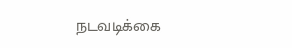நடவடிக்கை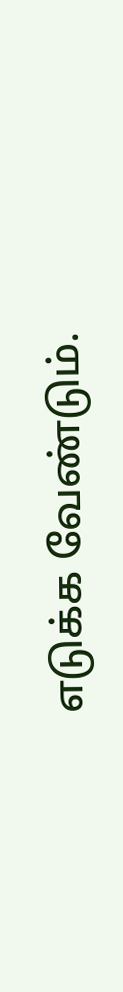எடுக்க வேண்டும்.